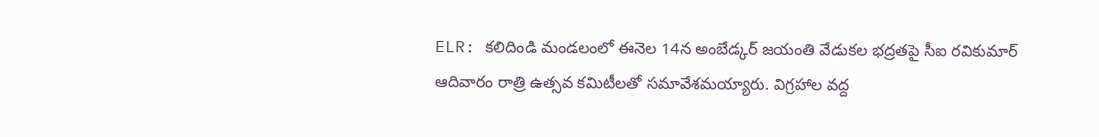ELR: కలిదిండి మండలంలో ఈనెల 14న అంబేడ్కర్ జయంతి వేడుకల భద్రతపై సీఐ రవికుమార్ ఆదివారం రాత్రి ఉత్సవ కమిటీలతో సమావేశమయ్యారు. విగ్రహాల వద్ద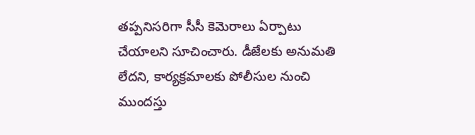తప్పనిసరిగా సీసీ కెమెరాలు ఏర్పాటు చేయాలని సూచించారు. డీజేలకు అనుమతి లేదని, కార్యక్రమాలకు పోలీసుల నుంచి ముందస్తు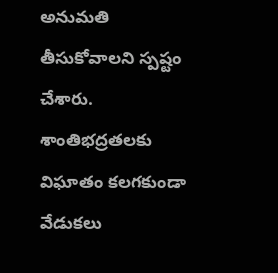అనుమతి తీసుకోవాలని స్పష్టం చేశారు. శాంతిభద్రతలకు విఘాతం కలగకుండా వేడుకలు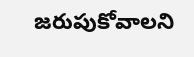జరుపుకోవాలని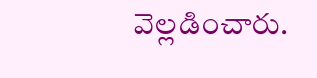వెల్లడించారు.